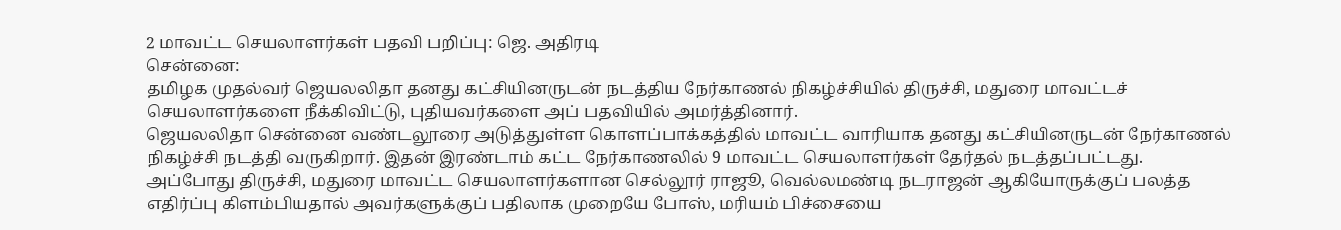2 மாவட்ட செயலாளர்கள் பதவி பறிப்பு: ஜெ. அதிரடி
சென்னை:
தமிழக முதல்வர் ஜெயலலிதா தனது கட்சியினருடன் நடத்திய நேர்காணல் நிகழ்ச்சியில் திருச்சி, மதுரை மாவட்டச் செயலாளர்களை நீக்கிவிட்டு, புதியவர்களை அப் பதவியில் அமர்த்தினார்.
ஜெயலலிதா சென்னை வண்டலூரை அடுத்துள்ள கொளப்பாக்கத்தில் மாவட்ட வாரியாக தனது கட்சியினருடன் நேர்காணல் நிகழ்ச்சி நடத்தி வருகிறார். இதன் இரண்டாம் கட்ட நேர்காணலில் 9 மாவட்ட செயலாளர்கள் தேர்தல் நடத்தப்பட்டது.
அப்போது திருச்சி, மதுரை மாவட்ட செயலாளர்களான செல்லூர் ராஜூ, வெல்லமண்டி நடராஜன் ஆகியோருக்குப் பலத்த எதிர்ப்பு கிளம்பியதால் அவர்களுக்குப் பதிலாக முறையே போஸ், மரியம் பிச்சையை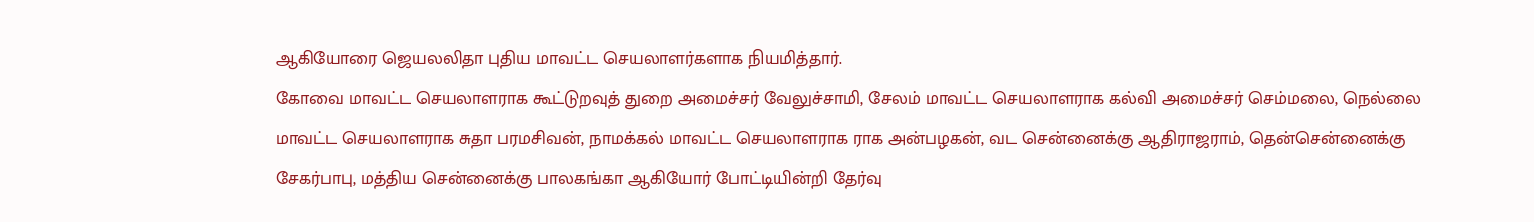ஆகியோரை ஜெயலலிதா புதிய மாவட்ட செயலாளர்களாக நியமித்தார்.
கோவை மாவட்ட செயலாளராக கூட்டுறவுத் துறை அமைச்சர் வேலுச்சாமி, சேலம் மாவட்ட செயலாளராக கல்வி அமைச்சர் செம்மலை, நெல்லை மாவட்ட செயலாளராக சுதா பரமசிவன், நாமக்கல் மாவட்ட செயலாளராக ராக அன்பழகன், வட சென்னைக்கு ஆதிராஜராம், தென்சென்னைக்கு சேகர்பாபு, மத்திய சென்னைக்கு பாலகங்கா ஆகியோர் போட்டியின்றி தேர்வு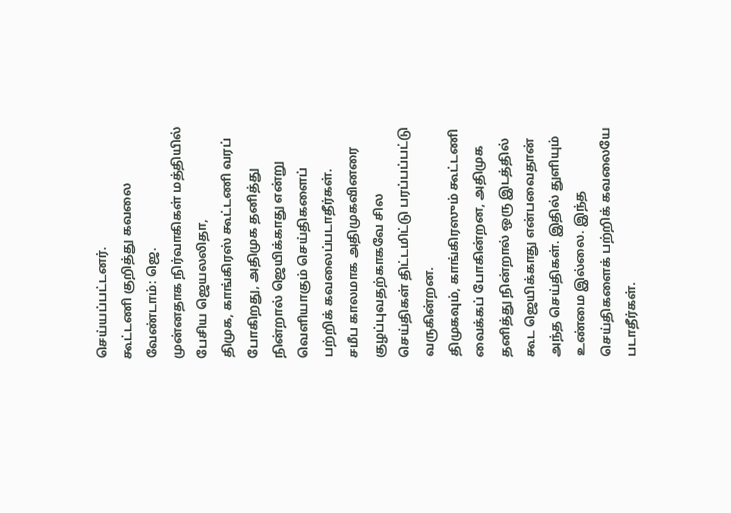செய்யப்பட்டனர்.
கூட்டணி குறித்து கவலை வேண்டாம்: ஜெ.
முன்னதாக நிர்வாகிகள் மத்தியில் பேசிய ஜெயலலிதா,
திமுக, காங்கிரஸ் கூட்டணி வரப் போகிறது, அதிமுக தனித்து நின்றால் ஜெயிக்காது என்று வெளியாகும் செய்திகளைப் பற்றிக் கவலைப்படாதீர்கள்.
சமீப காலமாக அதிமுகவினரை குழப்புவதற்காகவே சில செய்திகள் திட்டமிட்டு பரப்பப்பட்டு வருகின்றன.
திமுகவும், காங்கிரஸும் கூட்டணி வைக்கப் போகின்றன, அதிமுக தனித்து நின்றால் ஒரு இடத்தில் கூட ஜெயிக்காது என்பவைதான் அந்த செய்திகள். இதில் துளியும் உண்மை இல்லை. இந்த செய்திகளைக் பற்றிக் கவலையே படாதீர்கள்.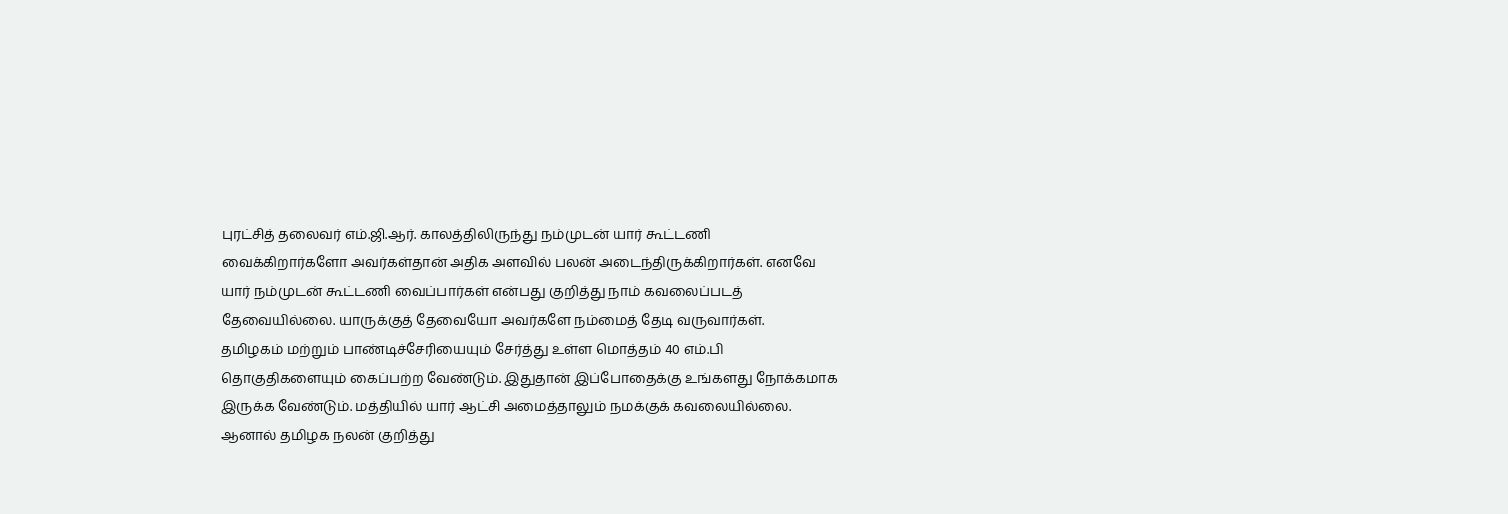புரட்சித் தலைவர் எம்.ஜி.ஆர். காலத்திலிருந்து நம்முடன் யார் கூட்டணி வைக்கிறார்களோ அவர்கள்தான் அதிக அளவில் பலன் அடைந்திருக்கிறார்கள். எனவே யார் நம்முடன் கூட்டணி வைப்பார்கள் என்பது குறித்து நாம் கவலைப்படத் தேவையில்லை. யாருக்குத் தேவையோ அவர்களே நம்மைத் தேடி வருவார்கள்.
தமிழகம் மற்றும் பாண்டிச்சேரியையும் சேர்த்து உள்ள மொத்தம் 40 எம்.பி தொகுதிகளையும் கைப்பற்ற வேண்டும். இதுதான் இப்போதைக்கு உங்களது நோக்கமாக இருக்க வேண்டும். மத்தியில் யார் ஆட்சி அமைத்தாலும் நமக்குக் கவலையில்லை. ஆனால் தமிழக நலன் குறித்து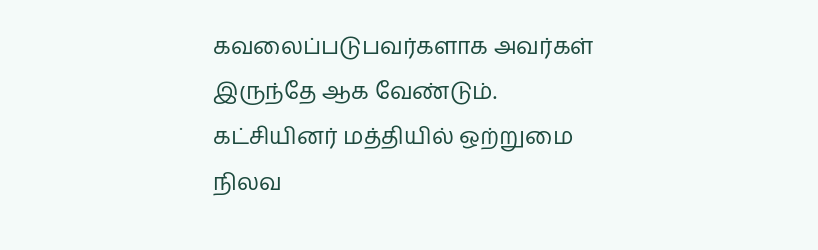கவலைப்படுபவர்களாக அவர்கள் இருந்தே ஆக வேண்டும்.
கட்சியினர் மத்தியில் ஒற்றுமை நிலவ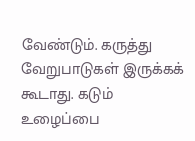வேண்டும். கருத்து வேறுபாடுகள் இருக்கக் கூடாது. கடும் உழைப்பை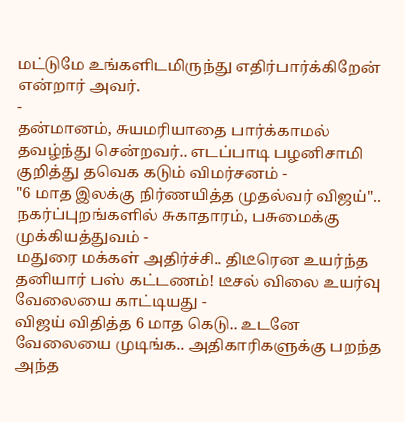மட்டுமே உங்களிடமிருந்து எதிர்பார்க்கிறேன் என்றார் அவர்.
-
தன்மானம், சுயமரியாதை பார்க்காமல் தவழ்ந்து சென்றவர்.. எடப்பாடி பழனிசாமி குறித்து தவெக கடும் விமர்சனம் -
"6 மாத இலக்கு நிர்ணயித்த முதல்வர் விஜய்".. நகர்ப்புறங்களில் சுகாதாரம், பசுமைக்கு முக்கியத்துவம் -
மதுரை மக்கள் அதிர்ச்சி.. திடீரென உயர்ந்த தனியார் பஸ் கட்டணம்! டீசல் விலை உயர்வு வேலையை காட்டியது -
விஜய் விதித்த 6 மாத கெடு.. உடனே வேலையை முடிங்க.. அதிகாரிகளுக்கு பறந்த அந்த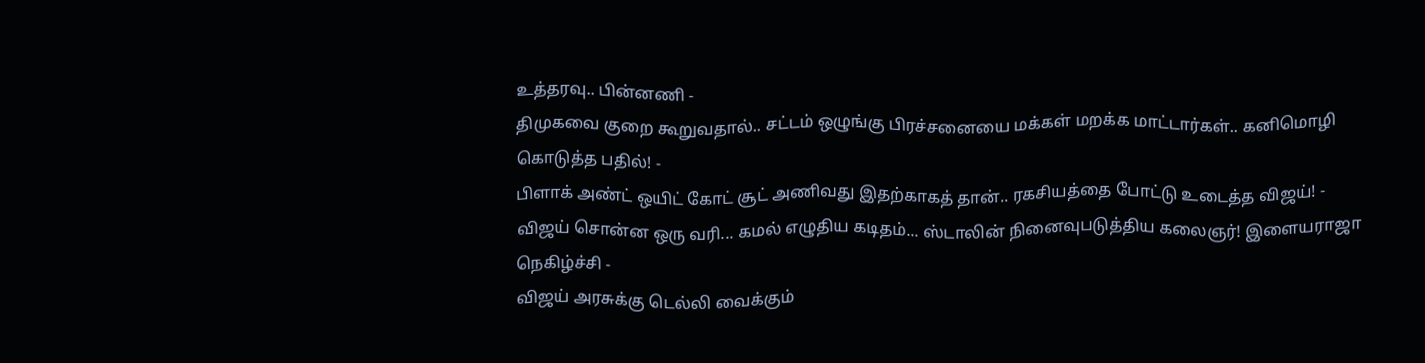உத்தரவு.. பின்னணி -
திமுகவை குறை கூறுவதால்.. சட்டம் ஒழுங்கு பிரச்சனையை மக்கள் மறக்க மாட்டார்கள்.. கனிமொழி கொடுத்த பதில்! -
பிளாக் அண்ட் ஒயிட் கோட் சூட் அணிவது இதற்காகத் தான்.. ரகசியத்தை போட்டு உடைத்த விஜய்! -
விஜய் சொன்ன ஒரு வரி... கமல் எழுதிய கடிதம்... ஸ்டாலின் நினைவுபடுத்திய கலைஞர்! இளையராஜா நெகிழ்ச்சி -
விஜய் அரசுக்கு டெல்லி வைக்கும்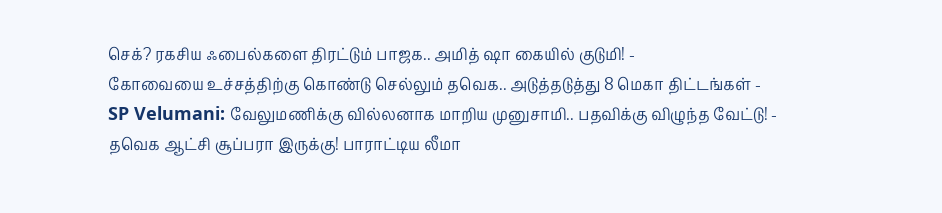செக்? ரகசிய ஃபைல்களை திரட்டும் பாஜக.. அமித் ஷா கையில் குடுமி! -
கோவையை உச்சத்திற்கு கொண்டு செல்லும் தவெக.. அடுத்தடுத்து 8 மெகா திட்டங்கள் -
SP Velumani: வேலுமணிக்கு வில்லனாக மாறிய முனுசாமி.. பதவிக்கு விழுந்த வேட்டு! -
தவெக ஆட்சி சூப்பரா இருக்கு! பாராட்டிய லீமா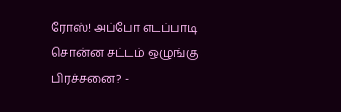ரோஸ்! அப்போ எடப்பாடி சொன்ன சட்டம் ஒழுங்கு பிரச்சனை? -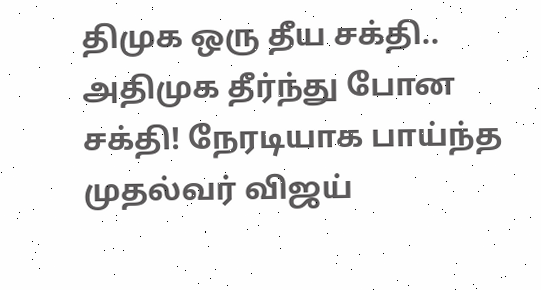திமுக ஒரு தீய சக்தி.. அதிமுக தீர்ந்து போன சக்தி! நேரடியாக பாய்ந்த முதல்வர் விஜய்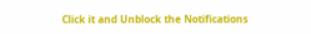Click it and Unblock the Notifications